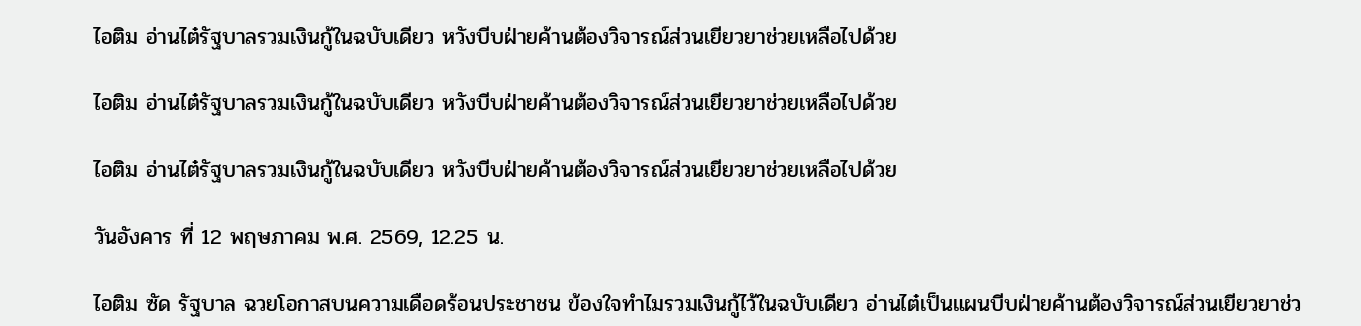ไอติม อ่านไต๋รัฐบาลรวมเงินกู้ในฉบับเดียว หวังบีบฝ่ายค้านต้องวิจารณ์ส่วนเยียวยาช่วยเหลือไปด้วย

ไอติม อ่านไต๋รัฐบาลรวมเงินกู้ในฉบับเดียว หวังบีบฝ่ายค้านต้องวิจารณ์ส่วนเยียวยาช่วยเหลือไปด้วย

ไอติม อ่านไต๋รัฐบาลรวมเงินกู้ในฉบับเดียว หวังบีบฝ่ายค้านต้องวิจารณ์ส่วนเยียวยาช่วยเหลือไปด้วย

วันอังคาร ที่ 12 พฤษภาคม พ.ศ. 2569, 12.25 น.

ไอติม ซัด รัฐบาล ฉวยโอกาสบนความเดือดร้อนประชาชน ข้องใจทำไมรวมเงินกู้ไว้ในฉบับเดียว อ่านไต๋เป็นแผนบีบฝ่ายค้านต้องวิจารณ์ส่วนเยียวยาช่ว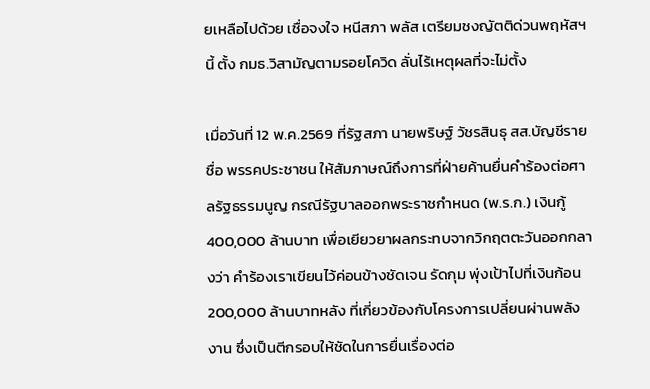ยเหลือไปด้วย เชื่อจงใจ หนีสภา พลัส เตรียมชงญัตติด่วนพฤหัสฯ นี้ ตั้ง กมธ.วิสามัญตามรอยโควิด ลั่นไร้เหตุผลที่จะไม่ตั้ง

เมื่อวันที่ 12 พ.ค.2569 ที่รัฐสภา นายพริษฐ์ วัชรสินธุ สส.บัญชีรายชื่อ พรรคประชาชน ให้สัมภาษณ์ถึงการที่ฝ่ายค้านยื่นคำร้องต่อศาลรัฐธรรมนูญ กรณีรัฐบาลออกพระราชกำหนด (พ.ร.ก.) เงินกู้ 400,000 ล้านบาท เพื่อเยียวยาผลกระทบจากวิกฤตตะวันออกกลางว่า คำร้องเราเขียนไว้ค่อนข้างชัดเจน รัดกุม พุ่งเป้าไปที่เงินก้อน 200,000 ล้านบาทหลัง ที่เกี่ยวข้องกับโครงการเปลี่ยนผ่านพลังงาน ซึ่งเป็นตีกรอบให้ชัดในการยื่นเรื่องต่อ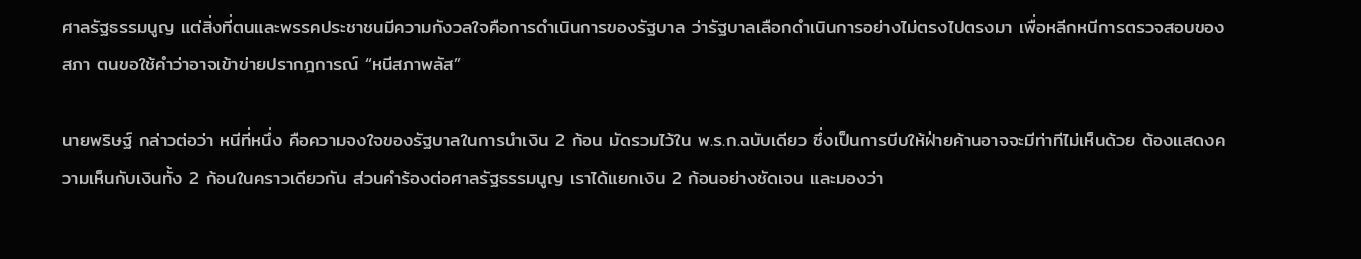ศาลรัฐธรรมนูญ แต่สิ่งที่ตนและพรรคประชาชนมีความกังวลใจคือการดำเนินการของรัฐบาล ว่ารัฐบาลเลือกดำเนินการอย่างไม่ตรงไปตรงมา เพื่อหลีกหนีการตรวจสอบของสภา ตนขอใช้คำว่าอาจเข้าข่ายปรากฎการณ์ “หนีสภาพลัส”

นายพริษฐ์ กล่าวต่อว่า หนีที่หนึ่ง คือความจงใจของรัฐบาลในการนำเงิน 2 ก้อน มัดรวมไว้ใน พ.ร.ก.ฉบับเดียว ซึ่งเป็นการบีบให้ฝ่ายค้านอาจจะมีท่าทีไม่เห็นด้วย ต้องแสดงความเห็นกับเงินทั้ง 2 ก้อนในคราวเดียวกัน ส่วนคำร้องต่อศาลรัฐธรรมนูญ เราได้แยกเงิน 2 ก้อนอย่างชัดเจน และมองว่า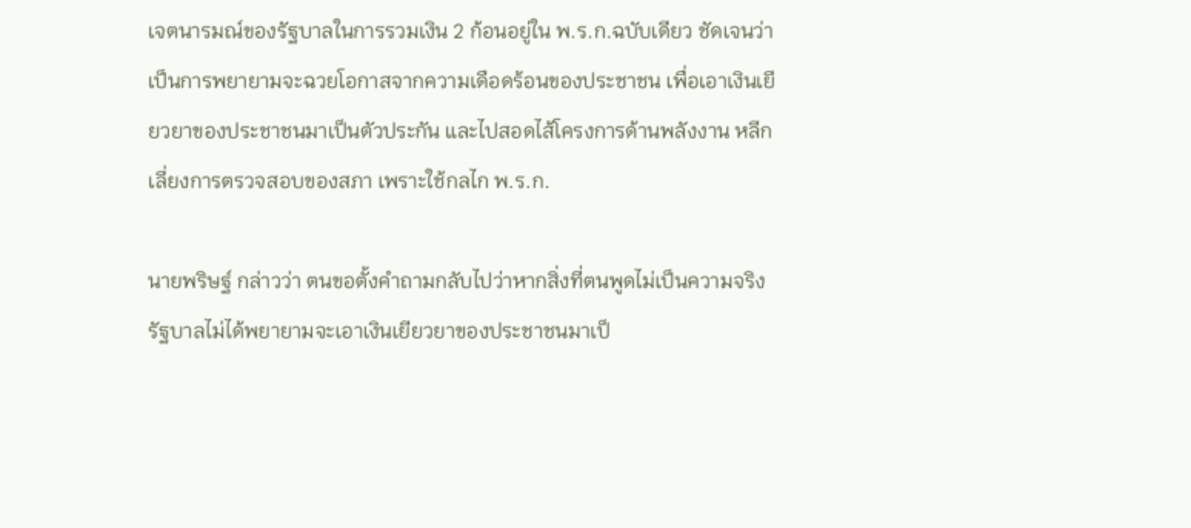เจตนารมณ์ของรัฐบาลในการรวมเงิน 2 ก้อนอยู่ใน พ.ร.ก.ฉบับเดียว ชัดเจนว่าเป็นการพยายามจะฉวยโอกาสจากความเดือดร้อนของประชาชน เพื่อเอาเงินเยียวยาของประชาชนมาเป็นตัวประกัน และไปสอดไส้โครงการด้านพลังงาน หลีกเลี่ยงการตรวจสอบของสภา เพราะใช้กลไก พ.ร.ก.

นายพริษฐ์ กล่าวว่า ตนขอตั้งคำถามกลับไปว่าหากสิ่งที่ตนพูดไม่เป็นความจริง รัฐบาลไม่ได้พยายามจะเอาเงินเยียวยาของประชาชนมาเป็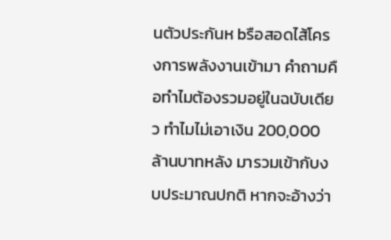นตัวประกันห bรือสอดไส้โครงการพลังงานเข้ามา คำถามคือทำไมต้องรวมอยู่ในฉบับเดียว ทำไมไม่เอาเงิน 200,000 ล้านบาทหลัง มารวมเข้ากับงบประมาณปกติ หากจะอ้างว่า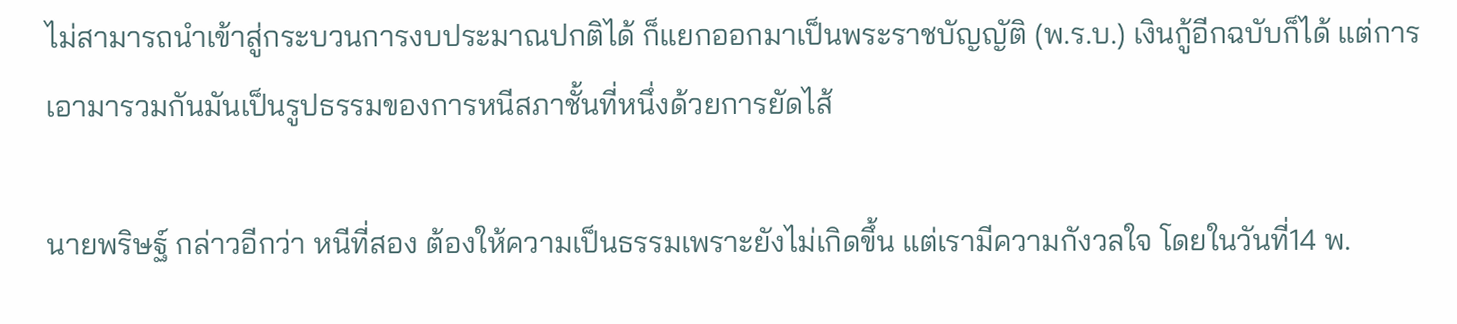ไม่สามารถนำเข้าสู่กระบวนการงบประมาณปกติได้ ก็แยกออกมาเป็นพระราชบัญญัติ (พ.ร.บ.) เงินกู้อีกฉบับก็ได้ แต่การเอามารวมกันมันเป็นรูปธรรมของการหนีสภาชั้นที่หนึ่งด้วยการยัดไส้

นายพริษฐ์ กล่าวอีกว่า หนีที่สอง ต้องให้ความเป็นธรรมเพราะยังไม่เกิดขึ้น แต่เรามีความกังวลใจ โดยในวันที่14 พ.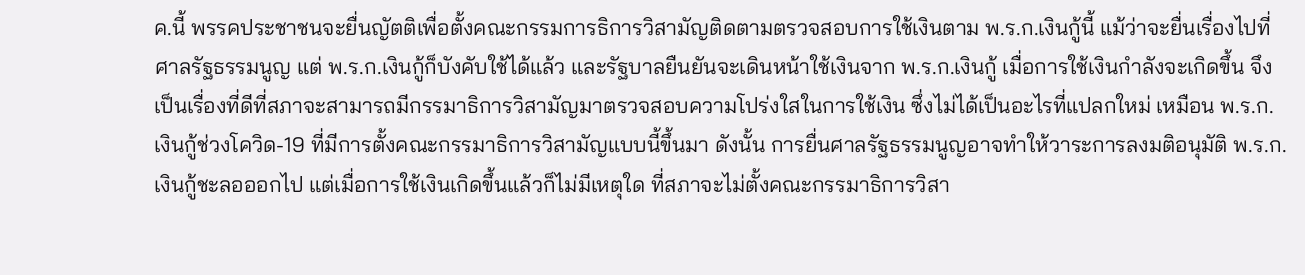ค.นี้ พรรคประชาชนจะยื่นญัตติเพื่อตั้งคณะกรรมการธิการวิสามัญติดตามตรวจสอบการใช้เงินตาม พ.ร.ก.เงินกู้นี้ แม้ว่าจะยื่นเรื่องไปที่ศาลรัฐธรรมนูญ แต่ พ.ร.ก.เงินกู้ก็บังคับใช้ได้แล้ว และรัฐบาลยืนยันจะเดินหน้าใช้เงินจาก พ.ร.ก.เงินกู้ เมื่อการใช้เงินกำลังจะเกิดขึ้น จึงเป็นเรื่องที่ดีที่สภาจะสามารถมีกรรมาธิการวิสามัญมาตรวจสอบความโปร่งใสในการใช้เงิน ซึ่งไม่ได้เป็นอะไรที่แปลกใหม่ เหมือน พ.ร.ก.เงินกู้ช่วงโควิด-19 ที่มีการตั้งคณะกรรมาธิการวิสามัญแบบนี้ขึ้นมา ดังนั้น การยื่นศาลรัฐธรรมนูญอาจทำให้วาระการลงมติอนุมัติ พ.ร.ก. เงินกู้ชะลอออกไป แต่เมื่อการใช้เงินเกิดขึ้นแล้วก็ไม่มีเหตุใด ที่สภาจะไม่ตั้งคณะกรรมาธิการวิสา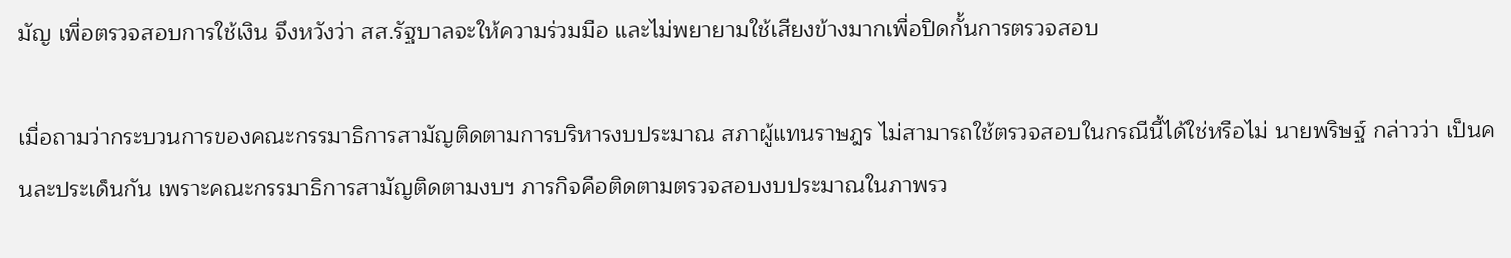มัญ เพื่อตรวจสอบการใช้เงิน จึงหวังว่า สส.รัฐบาลจะให้ความร่วมมือ และไม่พยายามใช้เสียงข้างมากเพื่อปิดกั้นการตรวจสอบ

เมื่อถามว่ากระบวนการของคณะกรรมาธิการสามัญติดตามการบริหารงบประมาณ สภาผู้แทนราษฎร ไม่สามารถใช้ตรวจสอบในกรณีนี้ได้ใช่หรือไม่ นายพริษฐ์ กล่าวว่า เป็นคนละประเด็นกัน เพราะคณะกรรมาธิการสามัญติดตามงบฯ ภารกิจคือติดตามตรวจสอบงบประมาณในภาพรว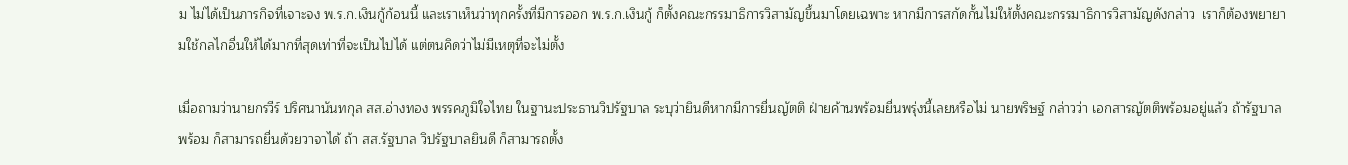ม ไม่ได้เป็นภารกิจที่เจาะจง พ.ร.ก.เงินกู้ก้อนนี้ และเราเห็นว่าทุกครั้งที่มีการออก พ.ร.ก.เงินกู้ ก็ตั้งคณะกรรมาธิการวิสามัญขึ้นมาโดยเฉพาะ หากมีการสกัดกั้นไม่ให้ตั้งคณะกรรมาธิการวิสามัญดังกล่าว  เราก็ต้องพยายามใช้กลไกอื่นให้ได้มากที่สุดเท่าที่จะเป็นไปได้ แต่ตนคิดว่าไม่มีเหตุที่จะไม่ตั้ง

เมื่อถามว่านายกรวีร์ ปริศนานันทกุล สส.อ่างทอง พรรคภูมิใจไทย ในฐานะประธานวิปรัฐบาล ระบุว่ายินดีหากมีการยื่นญัตติ ฝ่ายค้านพร้อมยื่นพรุ่งนี้เลยหรือไม่ นายพริษฐ์ กล่าวว่า เอกสารญัตติพร้อมอยู่แล้ว ถ้ารัฐบาลพร้อม ก็สามารถยื่นด้วยวาจาได้ ถ้า สส.รัฐบาล วิปรัฐบาลยินดี ก็สามารถตั้ง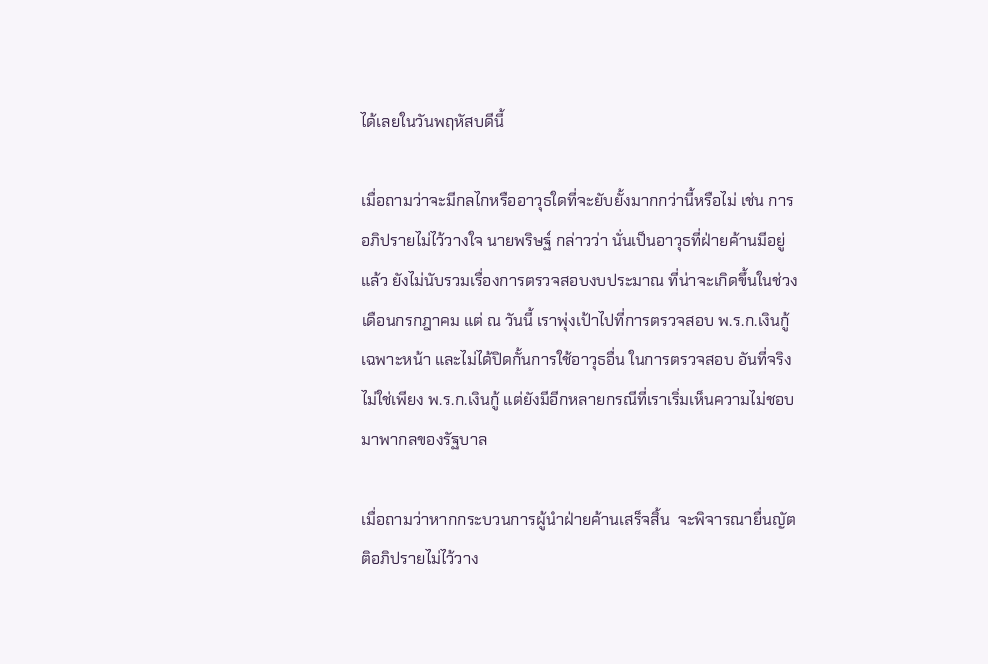ได้เลยในวันพฤหัสบดีนี้

เมื่อถามว่าจะมีกลไกหรืออาวุธใดที่จะยับยั้งมากกว่านี้หรือไม่ เช่น การอภิปรายไม่ไว้วางใจ นายพริษฐ์ กล่าวว่า นั่นเป็นอาวุธที่ฝ่ายค้านมีอยู่แล้ว ยังไม่นับรวมเรื่องการตรวจสอบงบประมาณ ที่น่าจะเกิดขึ้นในช่วงเดือนกรกฎาคม แต่ ณ วันนี้ เราพุ่งเป้าไปที่การตรวจสอบ พ.ร.ก.เงินกู้เฉพาะหน้า และไม่ได้ปิดกั้นการใช้อาวุธอื่น ในการตรวจสอบ อันที่จริงไม่ใช่เพียง พ.ร.ก.เงินกู้ แต่ยังมีอีกหลายกรณีที่เราเริ่มเห็นความไม่ชอบมาพากลของรัฐบาล

เมื่อถามว่าหากกระบวนการผู้นำฝ่ายค้านเสร็จสิ้น  จะพิจารณายื่นญัตติอภิปรายไม่ไว้วาง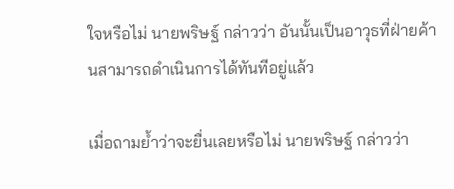ใจหรือไม่ นายพริษฐ์ กล่าวว่า อันนั้นเป็นอาวุธที่ฝ่ายค้านสามารถดำเนินการได้ทันทีอยู่แล้ว

เมื่อถามย้ำว่าจะยื่นเลยหรือไม่ นายพริษฐ์ กล่าวว่า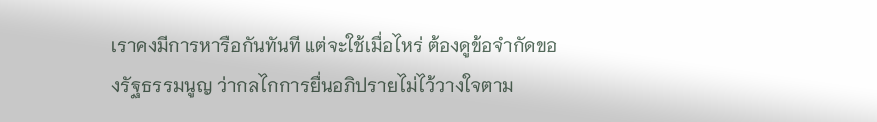เราคงมีการหารือกันทันที แต่จะใช้เมื่อไหร่ ต้องดูข้อจำกัดของรัฐธรรมนูญ ว่ากลไกการยื่นอภิปรายไม่ไว้วางใจตาม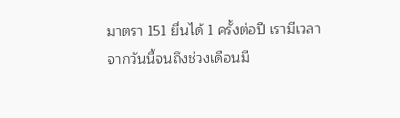มาตรา 151 ยื่นได้ 1 ครั้งต่อปี เรามีเวลาจากวันนี้จนถึงช่วงเดือนมี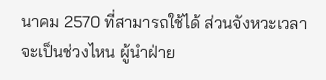นาคม 2570 ที่สามารถใช้ได้ ส่วนจังหวะเวลาจะเป็นช่วงไหน ผู้นำฝ่าย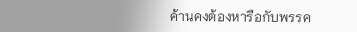ค้านคงต้องหารือกับพรรค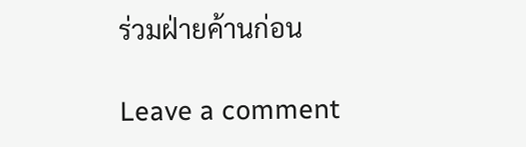ร่วมฝ่ายค้านก่อน

Leave a comment